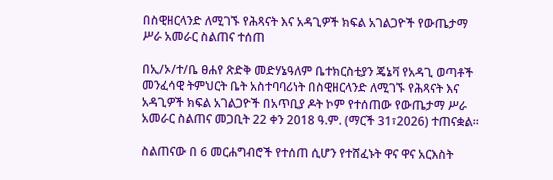በስዊዘርላንድ ለሚገኙ የሕጻናት እና አዳጊዎች ክፍል አገልጋዮች የውጤታማ ሥራ አመራር ስልጠና ተሰጠ

በኢ/ኦ/ተ/ቤ ፀሐየ ጽድቅ መድሃኔዓለም ቤተክርስቲያን ጄኔቫ የአዳጊ ወጣቶች መንፈሳዊ ትምህርት ቤት አስተባባሪነት በስዊዘርላንድ ለሚገኙ የሕጻናት እና አዳጊዎች ክፍል አገልጋዮች በአጥቢያ ዶት ኮም የተሰጠው የውጤታማ ሥራ አመራር ስልጠና መጋቢት 22 ቀን 2018 ዓ.ም. (ማርች 31፣2026) ተጠናቋል።

ስልጠናው በ 6 መርሐግብሮች የተሰጠ ሲሆን የተሸፈኑት ዋና ዋና አርእስት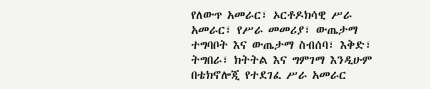የለውጥ አመራር፣ ኦርቶዶክሳዊ ሥራ አመራር፣ የሥራ መመሪያ፣ ውጤታማ ተግባቦት እና ውጤታማ ስብሰባ፣ እቅድ፣ ትግበራ፣ ክትትል እና ግምገማ እንዲሁም በቴክኖሎጂ የተደገፈ ሥራ አመራር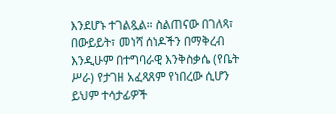እንደሆኑ ተገልጿል። ስልጠናው በገለጻ፣ በውይይት፣ መነሻ ሰነዶችን በማቅረብ እንዲሁም በተግባራዊ እንቅስቃሴ (የቤት ሥራ) የታገዘ አፈጻጸም የነበረው ሲሆን ይህም ተሳታፊዎች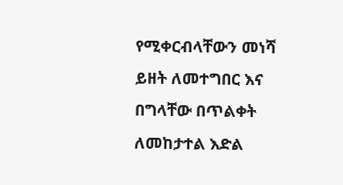የሚቀርብላቸውን መነሻ ይዘት ለመተግበር እና በግላቸው በጥልቀት ለመከታተል እድል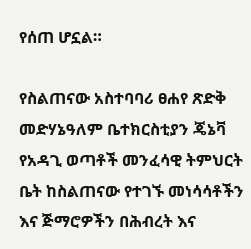የሰጠ ሆኗል።

የስልጠናው አስተባባሪ ፀሐየ ጽድቅ መድሃኔዓለም ቤተክርስቲያን ጄኔቫ የአዳጊ ወጣቶች መንፈሳዊ ትምህርት ቤት ከስልጠናው የተገኙ መነሳሳቶችን እና ጅማሮዎችን በሕብረት እና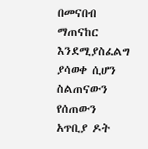በመናበብ ማጠናከር እንደሚያስፈልግ ያሳወቀ ሲሆን ስልጠናውን የሰጠውን አጥቢያ ዶት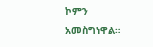ኮምን አመስግነዋል።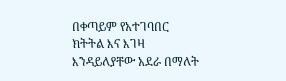በቀጣይም የአተገባበር ክትትል እና እገዛ እንዳይለያቸው አደራ በማለት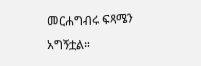መርሐግብሩ ፍጻሜን አግኝቷል።